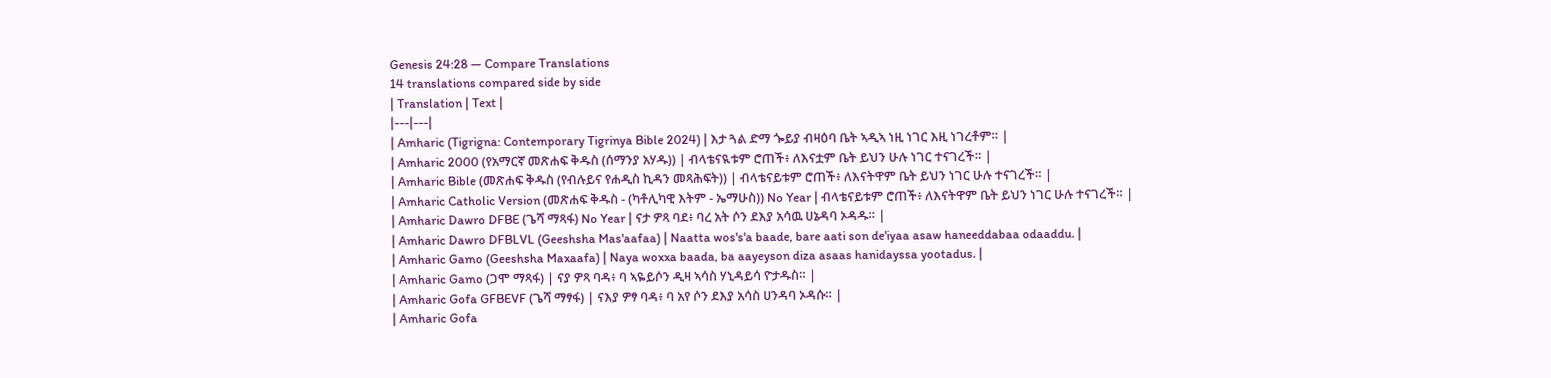Genesis 24:28 — Compare Translations
14 translations compared side by side
| Translation | Text |
|---|---|
| Amharic (Tigrigna: Contemporary Tigrinya Bible 2024) | እታ ጓል ድማ ጐይያ ብዛዕባ ቤት ኣዲኣ ነዚ ነገር እዚ ነገረቶም። |
| Amharic 2000 (የአማርኛ መጽሐፍ ቅዱስ (ሰማንያ አሃዱ)) | ብላቴናዪቱም ሮጠች፥ ለእናቷም ቤት ይህን ሁሉ ነገር ተናገረች። |
| Amharic Bible (መጽሐፍ ቅዱስ (የብሉይና የሐዲስ ኪዳን መጻሕፍት)) | ብላቴናይቱም ሮጠች፥ ለእናትዋም ቤት ይህን ነገር ሁሉ ተናገረች። |
| Amharic Catholic Version (መጽሐፍ ቅዱስ - (ካቶሊካዊ እትም - ኤማሁስ)) No Year | ብላቴናይቱም ሮጠች፥ ለእናትዋም ቤት ይህን ነገር ሁሉ ተናገረች። |
| Amharic Dawro DFBE (ጌሻ ማጻፋ) No Year | ናታ ዎጻ ባደ፥ ባረ አት ሶን ደእያ አሳዉ ሀኔዳባ ኦዳዱ። |
| Amharic Dawro DFBLVL (Geeshsha Mas'aafaa) | Naatta wos's'a baade, bare aati son de'iyaa asaw haneeddabaa odaaddu. |
| Amharic Gamo (Geeshsha Maxaafa) | Naya woxxa baada, ba aayeyson diza asaas hanidayssa yootadus. |
| Amharic Gamo (ጋሞ ማጻፋ) | ናያ ዎጻ ባዳ፥ ባ ኣዬይሶን ዲዛ ኣሳስ ሃኒዳይሳ ዮታዱስ። |
| Amharic Gofa GFBEVF (ጌሻ ማፃፋ) | ናእያ ዎፃ ባዳ፥ ባ አየ ሶን ደእያ አሳስ ሀንዳባ ኦዳሱ። |
| Amharic Gofa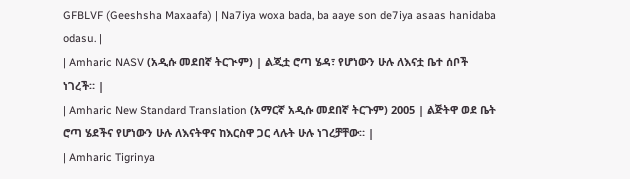GFBLVF (Geeshsha Maxaafa) | Na7iya woxa bada, ba aaye son de7iya asaas hanidaba odasu. |
| Amharic NASV (አዲሱ መደበኛ ትርጒም) | ልጂቷ ሮጣ ሄዳ፣ የሆነውን ሁሉ ለእናቷ ቤተ ሰቦች ነገረች። |
| Amharic New Standard Translation (አማርኛ አዲሱ መደበኛ ትርጉም) 2005 | ልጅትዋ ወደ ቤት ሮጣ ሄደችና የሆነውን ሁሉ ለእናትዋና ከእርስዋ ጋር ላሉት ሁሉ ነገረቻቸው። |
| Amharic Tigrinya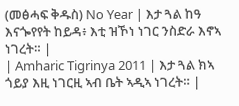(መፅሓፍ ቅዱስ) No Year | እታ ጓል ከዓ እናጐየየት ከይዳ፥ እቲ ዝኾነ ነገር ንስድራ እኖኣ ነገረት። |
| Amharic Tigrinya 2011 | እታ ጓል ክኣ ጎይያ እዚ ነገርዚ ኣብ ቤት ኣዲኣ ነገረት። |